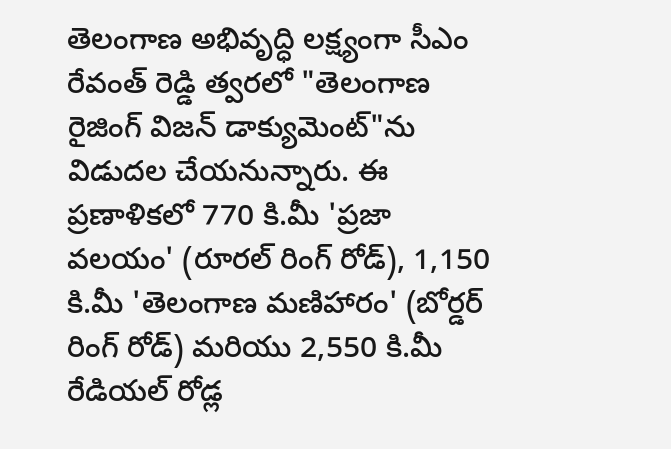తెలంగాణ అభివృద్ధి లక్ష్యంగా సీఎం రేవంత్ రెడ్డి త్వరలో "తెలంగాణ రైజింగ్ విజన్ డాక్యుమెంట్"ను విడుదల చేయనున్నారు. ఈ ప్రణాళికలో 770 కి.మీ 'ప్రజా వలయం' (రూరల్ రింగ్ రోడ్), 1,150 కి.మీ 'తెలంగాణ మణిహారం' (బోర్డర్ రింగ్ రోడ్) మరియు 2,550 కి.మీ రేడియల్ రోడ్ల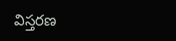విస్తరణ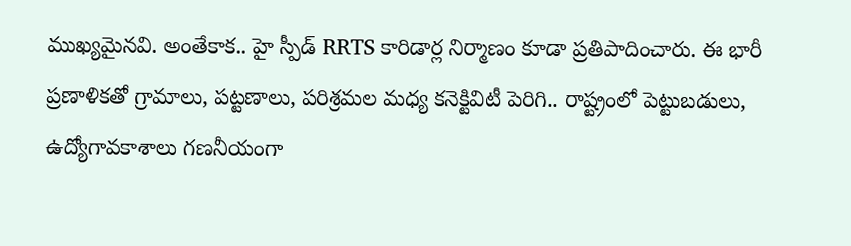ముఖ్యమైనవి. అంతేకాక.. హై స్పీడ్ RRTS కారిడార్ల నిర్మాణం కూడా ప్రతిపాదించారు. ఈ భారీ ప్రణాళికతో గ్రామాలు, పట్టణాలు, పరిశ్రమల మధ్య కనెక్టివిటీ పెరిగి.. రాష్ట్రంలో పెట్టుబడులు, ఉద్యోగావకాశాలు గణనీయంగా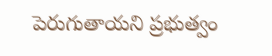పెరుగుతాయని ప్రభుత్వం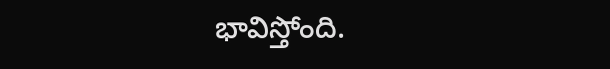భావిస్తోంది.